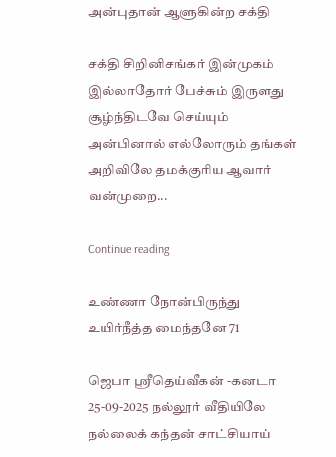அன்புதான் ஆளுகின்ற சக்தி

சக்தி சிறினிசங்கர் இன்முகம் இல்லாதோர் பேச்சும் இருளது சூழ்ந்திடவே செய்யும் அன்பினால் எல்லோரும் தங்கள் அறிவிலே தமக்குரிய ஆவார் வன்முறை...

Continue reading

உண்ணா நோன்பிருந்து உயிர்நீத்த மைந்தனே 71

ஜெபா ஸ்ரீதெய்வீகன் -கனடா 25-09-2025 நல்லூர் வீதியிலே நல்லைக் கந்தன் சாட்சியாய்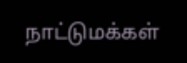நாட்டுமக்கள்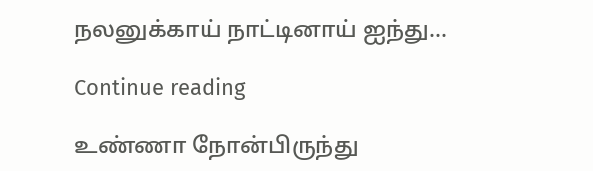நலனுக்காய் நாட்டினாய் ஐந்து...

Continue reading

உண்ணா நோன்பிருந்து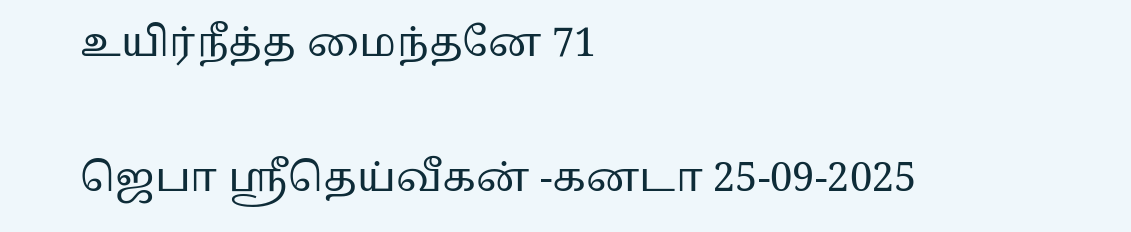உயிர்நீத்த மைந்தனே 71

ஜெபா ஸ்ரீதெய்வீகன் -கனடா 25-09-2025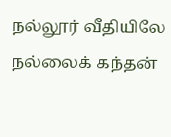நல்லூர் வீதியிலே நல்லைக் கந்தன்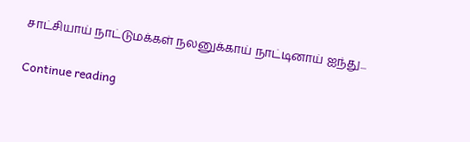சாட்சியாய் நாட்டுமக்கள் நலனுக்காய் நாட்டினாய் ஐந்து...

Continue reading